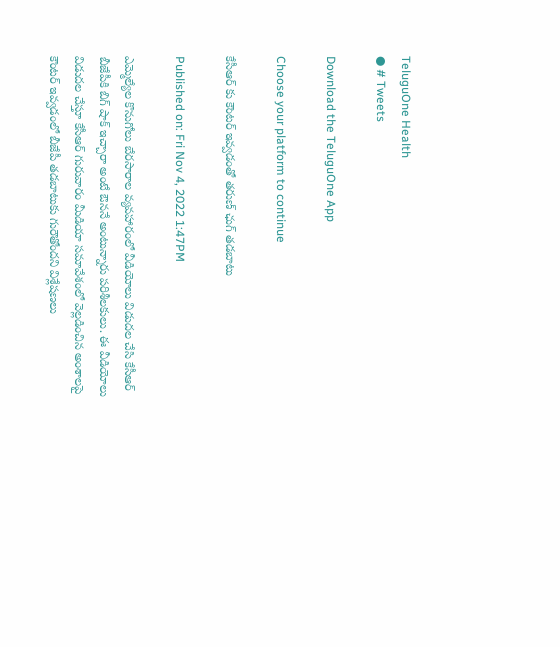TeluguOne Health
● # Tweets

Download the TeluguOne App

Choose your platform to continue

కేసీఆర్ కు కౌంటర్ ఇవ్వడంతో తరుణ్ ఛుగ్ తడబాటు

Published on: Fri Nov 4, 2022 1:47PM

ఎమ్మెల్యేల కొనుగోలు బేరసారాల వ్యవహారంలో వీడియోలు విడుదల చేసి కేసీఆర్ బీజేపీకి బిగ్ షాక్ ఇచ్చారా అంటే ఔననే అంటున్నారు పరిశీలకులు. ఈ వీడియోలు విడుదల చేస్తూ కేసీఆర్ గురువారం మీడియా సమావేశంలో వెల్లడించిన అంశాలపై కౌంటర్ ఇవ్వడంలో బీజేపీ తడబాటుకు గురౌతోందని విశ్లేషణలు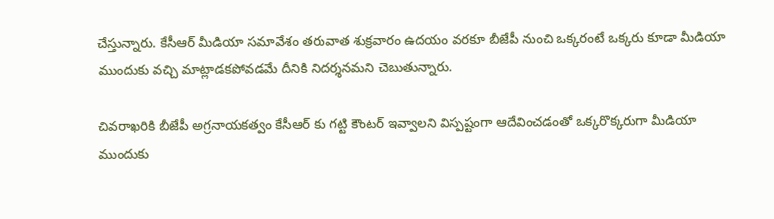చేస్తున్నారు. కేసీఆర్ మీడియా సమావేశం తరువాత శుక్రవారం ఉదయం వరకూ బీజేపీ నుంచి ఒక్కరంటే ఒక్కరు కూడా మీడియా ముందుకు వచ్చి మాట్లాడకపోవడమే దీనికి నిదర్శనమని చెబుతున్నారు.

చివరాఖరికి బీజేపీ అగ్రనాయకత్వం కేసీఆర్ కు గట్టి కౌంటర్ ఇవ్వాలని విస్పష్టంగా ఆదేవించడంతో ఒక్కరొక్కరుగా మీడియా ముందుకు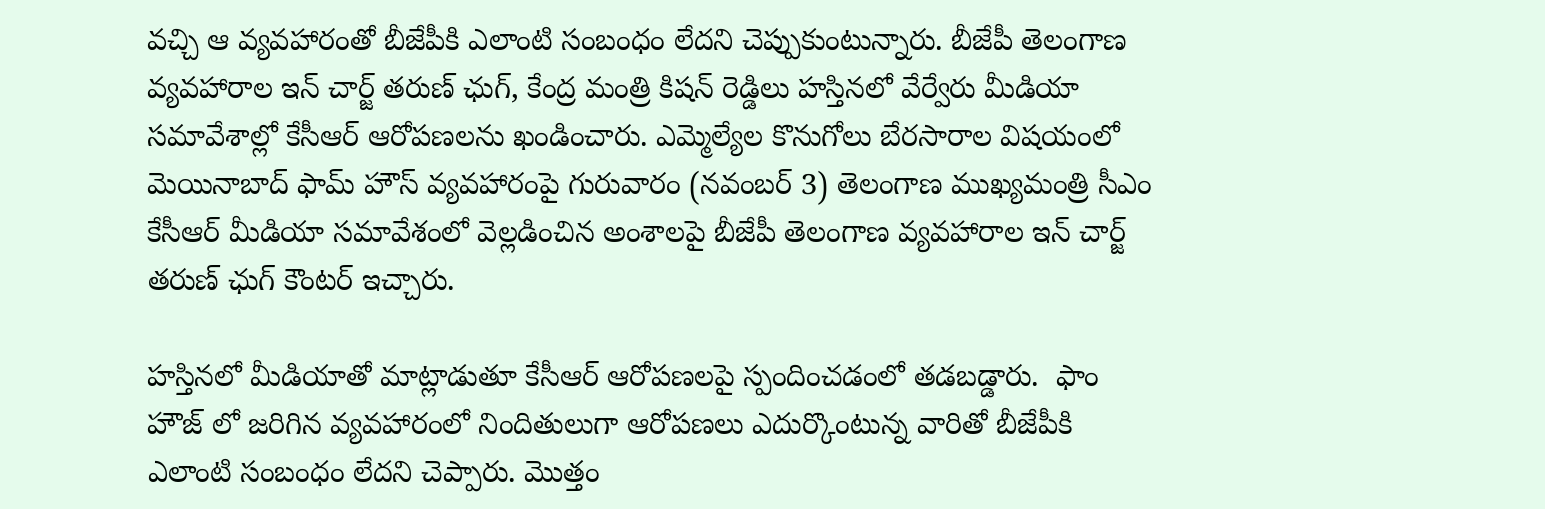వచ్చి ఆ వ్యవహారంతో బీజేపీకి ఎలాంటి సంబంధం లేదని చెప్పుకుంటున్నారు. బీజేపీ తెలంగాణ వ్యవహారాల ఇన్ చార్జ్ తరుణ్ ఛుగ్, కేంద్ర మంత్రి కిషన్ రెడ్డిలు హస్తినలో వేర్వేరు మీడియా సమావేశాల్లో కేసీఆర్ ఆరోపణలను ఖండించారు. ఎమ్మెల్యేల కొనుగోలు బేరసారాల విషయంలో మెయినాబాద్ ఫామ్ హౌస్ వ్యవహారంపై గురువారం (నవంబర్ 3) తెలంగాణ ముఖ్యమంత్రి సీఎం కేసీఆర్ మీడియా సమావేశంలో వెల్లడించిన అంశాలపై బీజేపీ తెలంగాణ వ్యవహారాల ఇన్ చార్జ్ తరుణ్ ఛుగ్ కౌంటర్ ఇచ్చారు.

హస్తినలో మీడియాతో మాట్లాడుతూ కేసీఆర్ ఆరోపణలపై స్పందించడంలో తడబడ్డారు.  ఫాం హౌజ్ లో జరిగిన వ్యవహారంలో నిందితులుగా ఆరోపణలు ఎదుర్కొంటున్న వారితో బీజేపీకి ఎలాంటి సంబంధం లేదని చెప్పారు. మొత్తం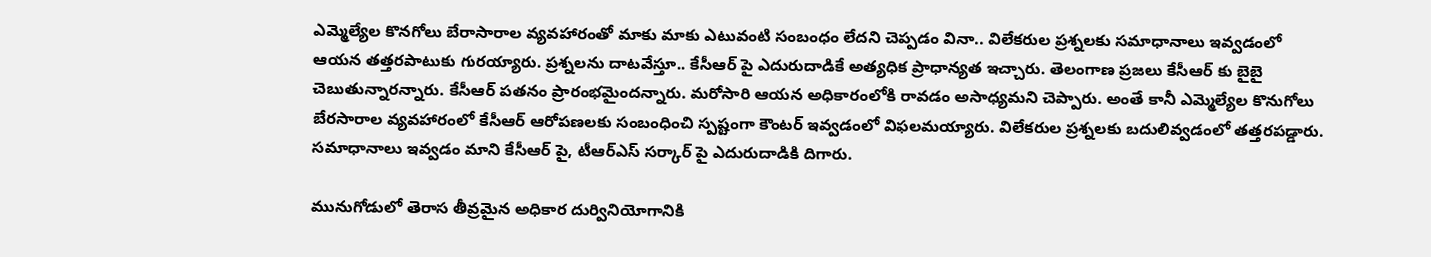ఎమ్మెల్యేల కొనగోలు బేరాసారాల వ్యవహారంతో మాకు మాకు ఎటువంటి సంబంధం లేదని చెప్పడం వినా.. విలేకరుల ప్రశ్నలకు సమాధానాలు ఇవ్వడంలో ఆయన తత్తరపాటుకు గురయ్యారు. ప్రశ్నలను దాటవేస్తూ.. కేసీఆర్ పై ఎదురుదాడికే అత్యధిక ప్రాధాన్యత ఇచ్చారు. తెలంగాణ ప్రజలు కేసీఆర్ కు బైబై చెబుతున్నారన్నారు. కేసీఆర్ పతనం ప్రారంభమైందన్నారు. మరోసారి ఆయన అధికారంలోకి రావడం అసాధ్యమని చెప్పారు. అంతే కానీ ఎమ్మెల్యేల కొనుగోలు బేరసారాల వ్యవహారంలో కేసీఆర్ ఆరోపణలకు సంబంధించి స్పష్టంగా కౌంటర్ ఇవ్వడంలో విఫలమయ్యారు. విలేకరుల ప్రశ్నలకు బదులివ్వడంలో తత్తరపడ్డారు. సమాధానాలు ఇవ్వడం మాని కేసీఆర్ పై, టీఆర్ఎస్ సర్కార్ పై ఎదురుదాడికి దిగారు.

మునుగోడులో తెరాస తీవ్రమైన అధికార దుర్వినియోగానికి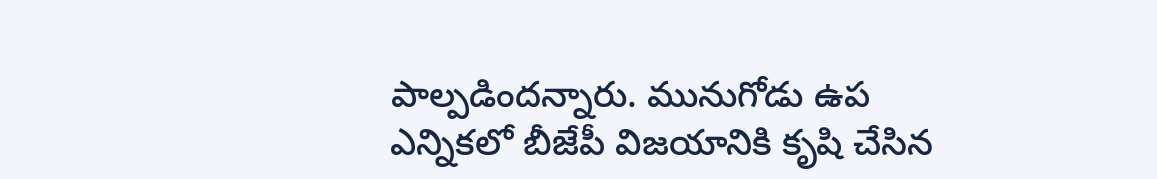పాల్పడిందన్నారు. మునుగోడు ఉప ఎన్నికలో బీజేపీ విజయానికి కృషి చేసిన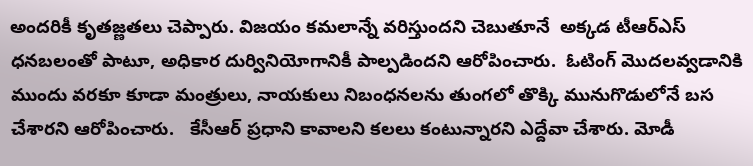అందరికీ కృతజ్ణతలు చెప్పారు. విజయం కమలాన్నే వరిస్తుందని చెబుతూనే  అక్కడ టీఆర్ఎస్ ధనబలంతో పాటూ, అధికార దుర్వినియోగానికీ పాల్పడిందని ఆరోపించారు.  ఓటింగ్ మొదలవ్వడానికి ముందు వరకూ కూడా మంత్రులు, నాయకులు నిబంధనలను తుంగలో తొక్కి మునుగొడులోనే బస చేశారని ఆరోపించారు.   కేసీఆర్ ప్రధాని కావాలని కలలు కంటున్నారని ఎద్దేవా చేశారు. మోడీ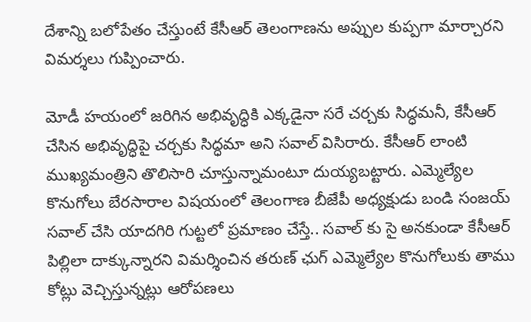దేశాన్ని బలోపేతం చేస్తుంటే కేసీఆర్ తెలంగాణను అప్పుల కుప్పగా మార్చారని విమర్శలు గుప్పించారు.

మోడీ హయంలో జరిగిన అభివృద్ధికి ఎక్కడైనా సరే చర్చకు సిద్ధమనీ, కేసీఆర్ చేసిన అభివృద్ధిపై చర్చకు సిద్ధమా అని సవాల్ విసిరారు. కేసీఆర్ లాంటి ముఖ్యమంత్రిని తొలిసారి చూస్తున్నామంటూ దుయ్యబట్టారు. ఎమ్మెల్యేల కొనుగోలు బేరసారాల విషయంలో తెలంగాణ బీజేపీ అధ్యక్షుడు బండి సంజయ్ సవాల్ చేసి యాదగిరి గుట్టలో ప్రమాణం చేస్తే.. సవాల్ కు సై అనకుండా కేసీఆర్ పిల్లిలా దాక్కున్నారని విమర్శించిన తరుణ్ ఛుగ్ ఎమ్మెల్యేల కొనుగోలుకు తాము కోట్లు వెచ్చిస్తున్నట్లు ఆరోపణలు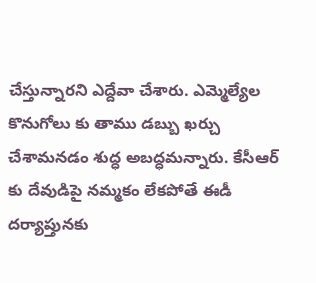చేస్తున్నారని ఎద్దేవా చేశారు. ఎమ్మెల్యేల కొనుగోలు కు తాము డబ్బు ఖర్చు చేశామనడం శుద్ధ అబద్ధమన్నారు. కేసీఆర్ కు దేవుడిపై నమ్మకం లేకపోతే ఈడీ దర్యాప్తునకు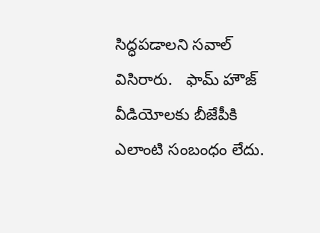సిద్ధపడాలని సవాల్ విసిరారు.   ఫామ్ హౌజ్ వీడియోలకు బీజేపీకి ఎలాంటి సంబంధం లేదు.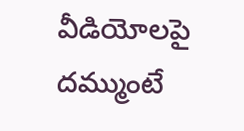వీడియోలపై దమ్ముంటే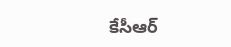కేసీఆర్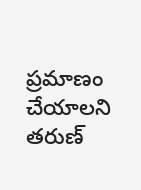ప్రమాణం చేయాలని తరుణ్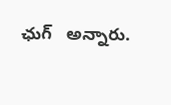ఛుగ్   అన్నారు.